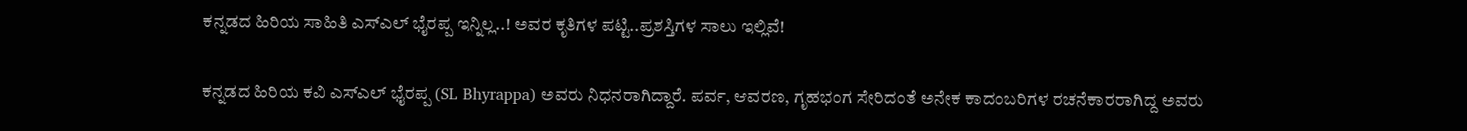ಕನ್ನಡದ ಹಿರಿಯ ಸಾಹಿತಿ ಎಸ್ಎಲ್ ಭೈರಪ್ಪ ಇನ್ನಿಲ್ಲ..! ಅವರ ಕೃತಿಗಳ ಪಟ್ಟಿ..ಪ್ರಶಸ್ತಿಗಳ ಸಾಲು ಇಲ್ಲಿವೆ!

ಕನ್ನಡದ ಹಿರಿಯ ಕವಿ ಎಸ್‌ಎಲ್ ಭೈರಪ್ಪ (SL Bhyrappa) ಅವರು ನಿಧನರಾಗಿದ್ದಾರೆ. ಪರ್ವ, ಆವರಣ, ಗೃಹಭಂಗ ಸೇರಿದಂತೆ ಅನೇಕ ಕಾದಂಬರಿಗಳ ರಚನೆಕಾರರಾಗಿದ್ದ ಅವರು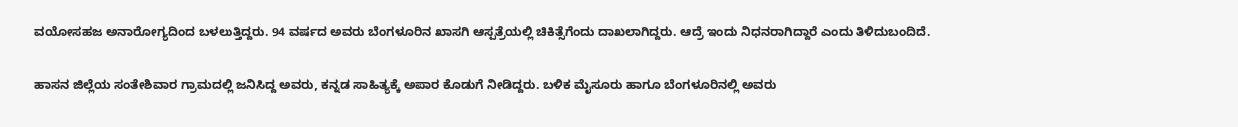ವಯೋಸಹಜ ಅನಾರೋಗ್ಯದಿಂದ ಬಳಲುತ್ತಿದ್ದರು. 94 ವರ್ಷದ ಅವರು ಬೆಂಗಳೂರಿನ ಖಾಸಗಿ ಆಸ್ಪತ್ರೆಯಲ್ಲಿ ಚಿಕಿತ್ಸೆಗೆಂದು ದಾಖಲಾಗಿದ್ದರು. ಆದ್ರೆ ಇಂದು ನಿಧನರಾಗಿದ್ದಾರೆ ಎಂದು ತಿಳಿದುಬಂದಿದೆ.

ಹಾಸನ ಜಿಲ್ಲೆಯ ಸಂತೇಶಿವಾರ ಗ್ರಾಮದಲ್ಲಿ ಜನಿಸಿದ್ದ ಅವರು, ಕನ್ನಡ ಸಾಹಿತ್ಯಕ್ಕೆ ಅಪಾರ ಕೊಡುಗೆ ನೀಡಿದ್ದರು. ಬಳಿಕ ಮೈಸೂರು ಹಾಗೂ ಬೆಂಗಳೂರಿನಲ್ಲಿ ಅವರು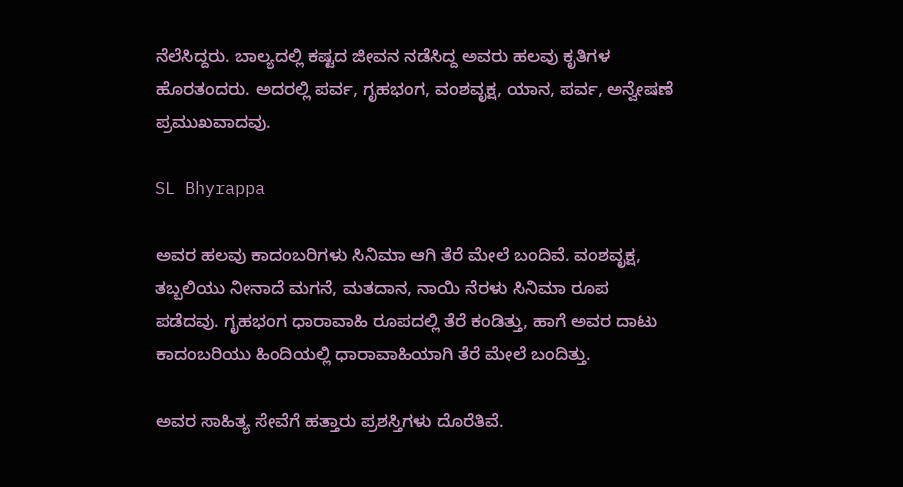ನೆಲೆಸಿದ್ದರು. ಬಾಲ್ಯದಲ್ಲಿ ಕಷ್ಟದ ಜೀವನ ನಡೆಸಿದ್ದ ಅವರು ಹಲವು ಕೃತಿಗಳ ಹೊರತಂದರು. ಅದರಲ್ಲಿ ಪರ್ವ, ಗೃಹಭಂಗ, ವಂಶವೃಕ್ಷ, ಯಾನ, ಪರ್ವ, ಅನ್ವೇಷಣೆ ಪ್ರಮುಖವಾದವು.

SL Bhyrappa

ಅವರ ಹಲವು ಕಾದಂಬರಿಗಳು ಸಿನಿಮಾ ಆಗಿ ತೆರೆ ಮೇಲೆ ಬಂದಿವೆ. ವಂಶವೃಕ್ಷ, ತಬ್ಬಲಿಯು ನೀನಾದೆ ಮಗನೆ, ಮತದಾನ, ನಾಯಿ ನೆರಳು ಸಿನಿಮಾ ರೂಪ ಪಡೆದವು. ಗೃಹಭಂಗ ಧಾರಾವಾಹಿ ರೂಪದಲ್ಲಿ ತೆರೆ ಕಂಡಿತ್ತು, ಹಾಗೆ ಅವರ ದಾಟು ಕಾದಂಬರಿಯು ಹಿಂದಿಯಲ್ಲಿ ಧಾರಾವಾಹಿಯಾಗಿ ತೆರೆ ಮೇಲೆ ಬಂದಿತ್ತು.

ಅವರ ಸಾಹಿತ್ಯ ಸೇವೆಗೆ ಹತ್ತಾರು ಪ್ರಶಸ್ತಿಗಳು ದೊರೆತಿವೆ.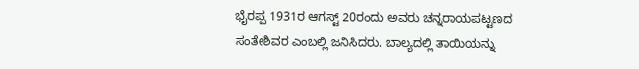ಭೈರಪ್ಪ 1931ರ ಆಗಸ್ಟ್ 20ರಂದು ಅವರು ಚನ್ನರಾಯಪಟ್ಟಣದ ಸಂತೇಶಿವರ ಎಂಬಲ್ಲಿ ಜನಿಸಿದರು. ಬಾಲ್ಯದಲ್ಲಿ ತಾಯಿಯನ್ನು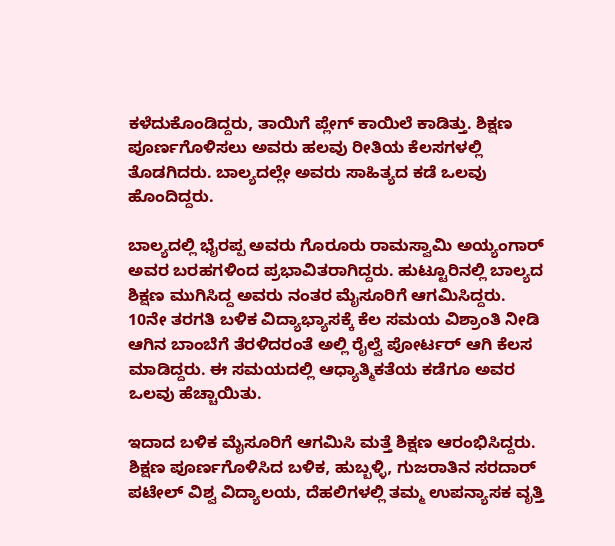ಕಳೆದುಕೊಂಡಿದ್ದರು, ತಾಯಿಗೆ ಪ್ಲೇಗ್ ಕಾಯಿಲೆ ಕಾಡಿತ್ತು. ಶಿಕ್ಷಣ ಪೂರ್ಣಗೊಳಿಸಲು ಅವರು ಹಲವು ರೀತಿಯ ಕೆಲಸಗಳಲ್ಲಿ ತೊಡಗಿದರು. ಬಾಲ್ಯದಲ್ಲೇ ಅವರು ಸಾಹಿತ್ಯದ ಕಡೆ ಒಲವು ಹೊಂದಿದ್ದರು.

ಬಾಲ್ಯದಲ್ಲಿ ಭೈರಪ್ಪ ಅವರು ಗೊರೂರು ರಾಮಸ್ವಾಮಿ ಅಯ್ಯಂಗಾರ್ ಅವರ ಬರಹಗಳಿಂದ ಪ್ರಭಾವಿತರಾಗಿದ್ದರು. ಹುಟ್ಟೂರಿನಲ್ಲಿ ಬಾಲ್ಯದ ಶಿಕ್ಷಣ ಮುಗಿಸಿದ್ದ ಅವರು ನಂತರ ಮೈಸೂರಿಗೆ ಆಗಮಿಸಿದ್ದರು. 10ನೇ ತರಗತಿ ಬಳಿಕ ವಿದ್ಯಾಭ್ಯಾಸಕ್ಕೆ ಕೆಲ ಸಮಯ ವಿಶ್ರಾಂತಿ ನೀಡಿ ಆಗಿನ ಬಾಂಬೆಗೆ ತೆರಳಿದರಂತೆ ಅಲ್ಲಿ ರೈಲ್ವೆ ಪೋರ್ಟರ್ ಆಗಿ ಕೆಲಸ ಮಾಡಿದ್ದರು. ಈ ಸಮಯದಲ್ಲಿ ಆಧ್ಯಾತ್ಮಿಕತೆಯ ಕಡೆಗೂ ಅವರ ಒಲವು ಹೆಚ್ಚಾಯಿತು.

ಇದಾದ ಬಳಿಕ ಮೈಸೂರಿಗೆ ಆಗಮಿಸಿ ಮತ್ತೆ ಶಿಕ್ಷಣ ಆರಂಭಿಸಿದ್ದರು. ಶಿಕ್ಷಣ ಪೂರ್ಣಗೊಳಿಸಿದ ಬಳಿಕ, ಹುಬ್ಬಳ್ಳಿ, ಗುಜರಾತಿನ ಸರದಾರ್ ಪಟೇಲ್ ವಿಶ್ವ ವಿದ್ಯಾಲಯ, ದೆಹಲಿಗಳಲ್ಲಿ ತಮ್ಮ ಉಪನ್ಯಾಸಕ ವೃತ್ತಿ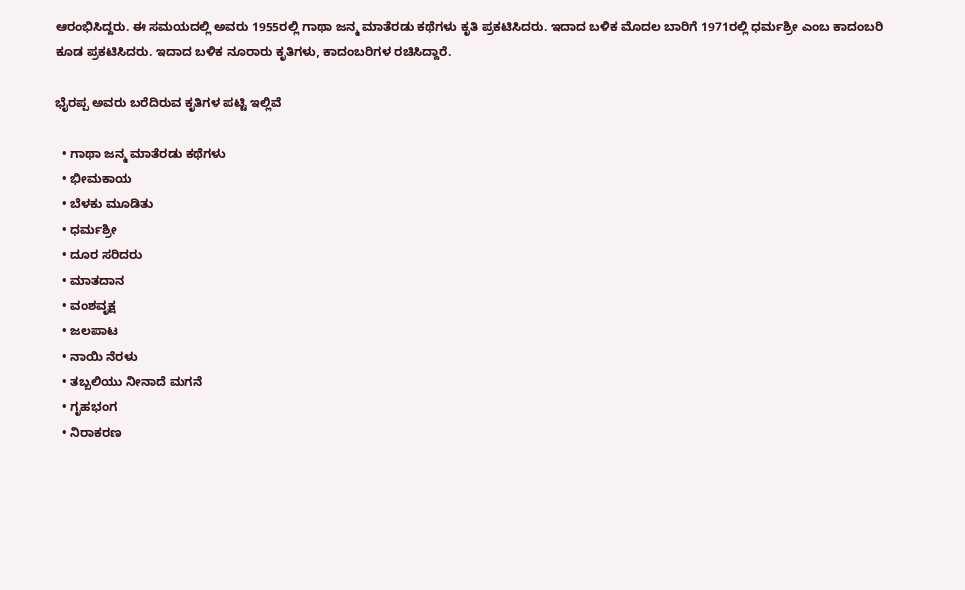ಆರಂಭಿಸಿದ್ದರು. ಈ ಸಮಯದಲ್ಲಿ ಅವರು 1955ರಲ್ಲಿ ಗಾಥಾ ಜನ್ಮ ಮಾತೆರಡು ಕಥೆಗಳು ಕೃತಿ ಪ್ರಕಟಿಸಿದರು. ಇದಾದ ಬಳಿಕ ಮೊದಲ ಬಾರಿಗೆ 1971ರಲ್ಲಿ ಧರ್ಮಶ್ರೀ ಎಂಬ ಕಾದಂಬರಿ ಕೂಡ ಪ್ರಕಟಿಸಿದರು. ಇದಾದ ಬಳಿಕ ನೂರಾರು ಕೃತಿಗಳು, ಕಾದಂಬರಿಗಳ ರಚಿಸಿದ್ದಾರೆ.

ಭೈರಪ್ಪ ಅವರು ಬರೆದಿರುವ ಕೃತಿಗಳ ಪಟ್ಟಿ ಇಲ್ಲಿವೆ

  • ಗಾಥಾ ಜನ್ಮ ಮಾತೆರಡು ಕಥೆಗಳು
  • ಭೀಮಕಾಯ
  • ಬೆಳಕು ಮೂಡಿತು
  • ಧರ್ಮಶ್ರೀ
  • ದೂರ ಸರಿದರು
  • ಮಾತದಾನ
  • ವಂಶವೃಕ್ಷ
  • ಜಲಪಾಟ
  • ನಾಯಿ ನೆರಳು
  • ತಬ್ಬಲಿಯು ನೀನಾದೆ ಮಗನೆ
  • ಗೃಹಭಂಗ
  • ನಿರಾಕರಣ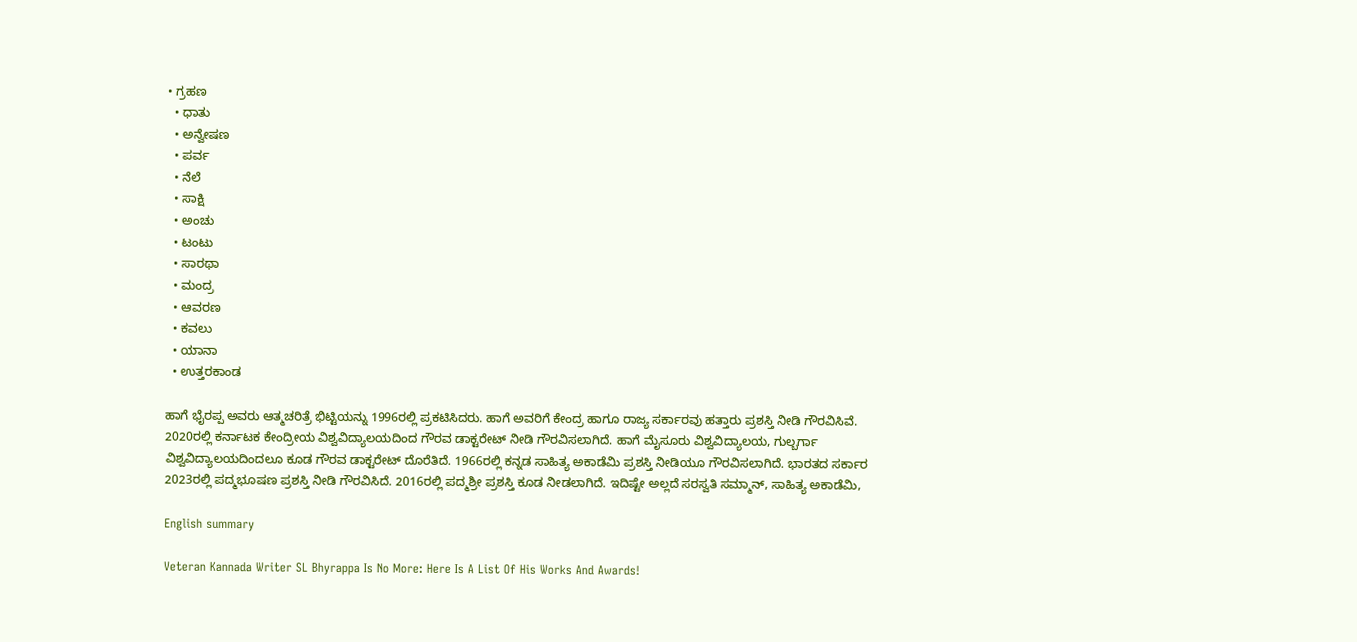• ಗ್ರಹಣ
  • ಧಾತು
  • ಅನ್ವೇಷಣ
  • ಪರ್ವ
  • ನೆಲೆ
  • ಸಾಕ್ಷಿ
  • ಅಂಚು
  • ಟಂಟು
  • ಸಾರಥಾ
  • ಮಂದ್ರ
  • ಆವರಣ
  • ಕವಲು
  • ಯಾನಾ
  • ಉತ್ತರಕಾಂಡ

ಹಾಗೆ ಭೈರಪ್ಪ ಅವರು ಆತ್ಮಚರಿತ್ರೆ ಭಿಟ್ಟಿಯನ್ನು 1996ರಲ್ಲಿ ಪ್ರಕಟಿಸಿದರು. ಹಾಗೆ ಅವರಿಗೆ ಕೇಂದ್ರ ಹಾಗೂ ರಾಜ್ಯ ಸರ್ಕಾರವು ಹತ್ತಾರು ಪ್ರಶಸ್ತಿ ನೀಡಿ ಗೌರವಿಸಿವೆ. 2020ರಲ್ಲಿ ಕರ್ನಾಟಕ ಕೇಂದ್ರೀಯ ವಿಶ್ವವಿದ್ಯಾಲಯದಿಂದ ಗೌರವ ಡಾಕ್ಟರೇಟ್ ನೀಡಿ ಗೌರವಿಸಲಾಗಿದೆ. ಹಾಗೆ ಮೈಸೂರು ವಿಶ್ವವಿದ್ಯಾಲಯ, ಗುಲ್ಬರ್ಗಾ ವಿಶ್ವವಿದ್ಯಾಲಯದಿಂದಲೂ ಕೂಡ ಗೌರವ ಡಾಕ್ಟರೇಟ್ ದೊರೆತಿದೆ. 1966ರಲ್ಲಿ ಕನ್ನಡ ಸಾಹಿತ್ಯ ಅಕಾಡೆಮಿ ಪ್ರಶಸ್ತಿ ನೀಡಿಯೂ ಗೌರವಿಸಲಾಗಿದೆ. ಭಾರತದ ಸರ್ಕಾರ 2023ರಲ್ಲಿ ಪದ್ಮಭೂಷಣ ಪ್ರಶಸ್ತಿ ನೀಡಿ ಗೌರವಿಸಿದೆ. 2016ರಲ್ಲಿ ಪದ್ಮಶ್ರೀ ಪ್ರಶಸ್ತಿ ಕೂಡ ನೀಡಲಾಗಿದೆ. ಇದಿಷ್ಟೇ ಅಲ್ಲದೆ ಸರಸ್ವತಿ ಸಮ್ಮಾನ್, ಸಾಹಿತ್ಯ ಅಕಾಡೆಮಿ,

English summary

Veteran Kannada Writer SL Bhyrappa Is No More: Here Is A List Of His Works And Awards!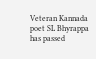Veteran Kannada poet SL Bhyrappa has passed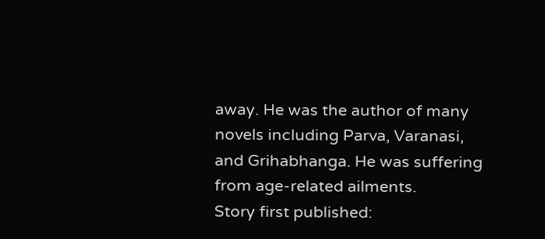away. He was the author of many novels including Parva, Varanasi, and Grihabhanga. He was suffering from age-related ailments.
Story first published: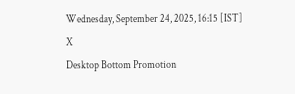Wednesday, September 24, 2025, 16:15 [IST]
X
Desktop Bottom Promotion